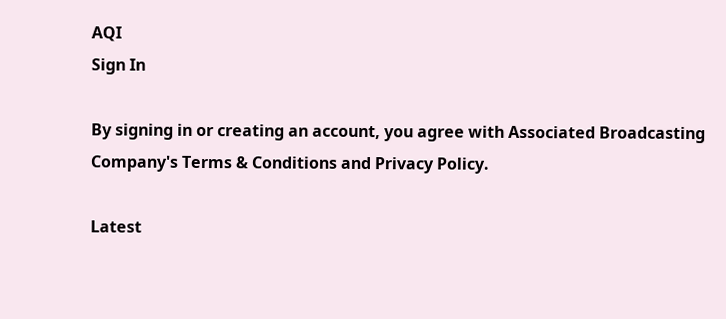AQI
Sign In

By signing in or creating an account, you agree with Associated Broadcasting Company's Terms & Conditions and Privacy Policy.

Latest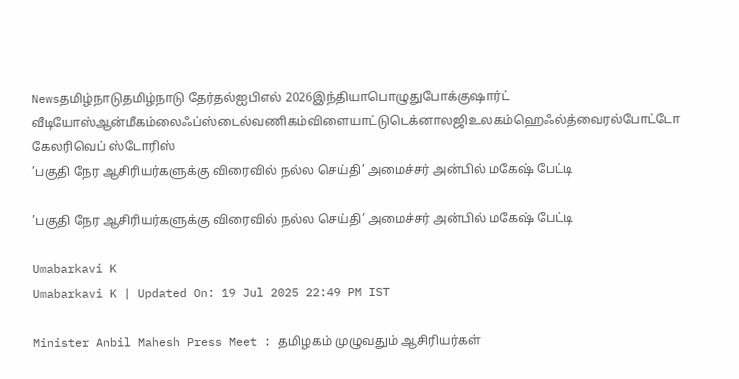Newsதமிழ்நாடுதமிழ்நாடு தேர்தல்ஐபிஎல் 2026இந்தியாபொழுதுபோக்குஷார்ட் வீடியோஸ்ஆன்மீகம்லைஃப்ஸ்டைல்வணிகம்விளையாட்டுடெக்னாலஜிஉலகம்ஹெஃல்த்வைரல்போட்டோ கேலரிவெப் ஸ்டோரிஸ்
’பகுதி நேர ஆசிரியர்களுக்கு விரைவில் நல்ல செய்தி’ அமைச்சர் அன்பில் மகேஷ் பேட்டி

’பகுதி நேர ஆசிரியர்களுக்கு விரைவில் நல்ல செய்தி’ அமைச்சர் அன்பில் மகேஷ் பேட்டி

Umabarkavi K
Umabarkavi K | Updated On: 19 Jul 2025 22:49 PM IST

Minister Anbil Mahesh Press Meet : தமிழகம் முழுவதும் ஆசிரியர்கள்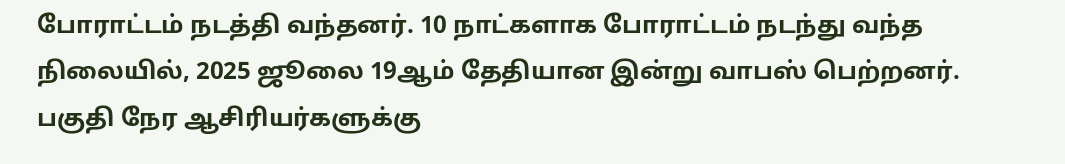போராட்டம் நடத்தி வந்தனர். 10 நாட்களாக போராட்டம் நடந்து வந்த நிலையில், 2025 ஜூலை 19ஆம் தேதியான இன்று வாபஸ் பெற்றனர். பகுதி நேர ஆசிரியர்களுக்கு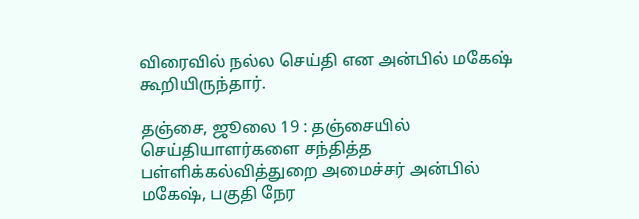விரைவில் நல்ல செய்தி என அன்பில் மகேஷ் கூறியிருந்தார்.

தஞ்சை, ஜூலை 19 : தஞ்சையில் செய்தியாளர்களை சந்தித்த பள்ளிக்கல்வித்துறை அமைச்சர் அன்பில் மகேஷ், பகுதி நேர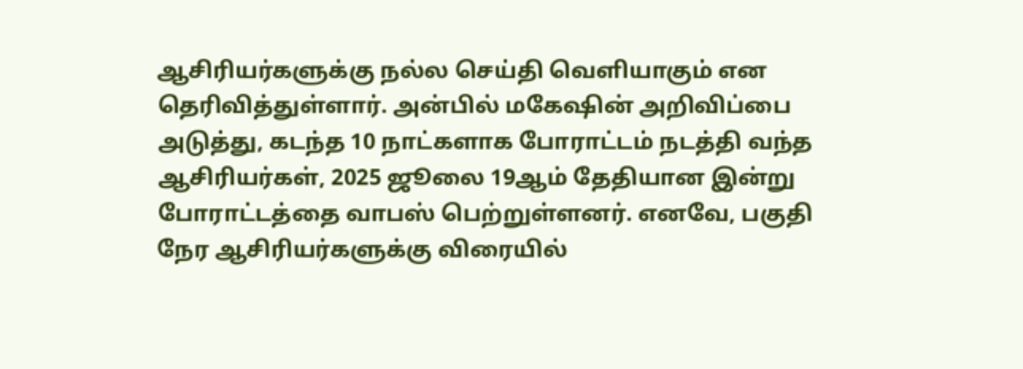ஆசிரியர்களுக்கு நல்ல செய்தி வெளியாகும் என தெரிவித்துள்ளார். அன்பில் மகேஷின் அறிவிப்பை அடுத்து, கடந்த 10 நாட்களாக போராட்டம் நடத்தி வந்த ஆசிரியர்கள், 2025 ஜூலை 19ஆம் தேதியான இன்று போராட்டத்தை வாபஸ் பெற்றுள்ளனர். எனவே, பகுதி நேர ஆசிரியர்களுக்கு விரையில்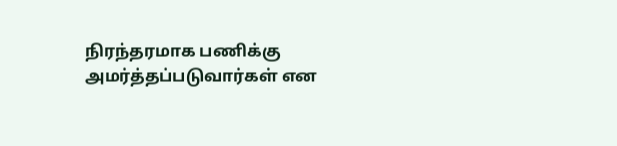நிரந்தரமாக பணிக்கு அமர்த்தப்படுவார்கள் என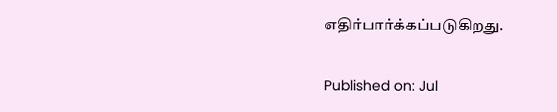எதிர்பார்க்கப்படுகிறது.

Published on: Jul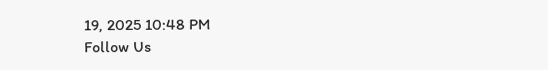19, 2025 10:48 PM
Follow Us